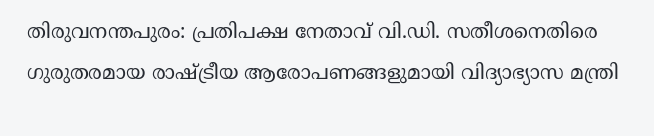തിരുവനന്തപുരം: പ്രതിപക്ഷ നേതാവ് വി.ഡി. സതീശനെതിരെ ഗുരുതരമായ രാഷ്ട്രീയ ആരോപണങ്ങളുമായി വിദ്യാഭ്യാസ മന്ത്രി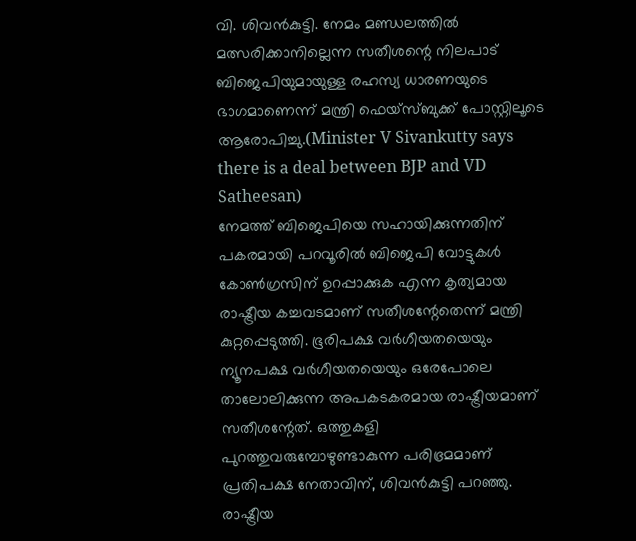വി. ശിവൻകുട്ടി. നേമം മണ്ഡലത്തിൽ മത്സരിക്കാനില്ലെന്ന സതീശന്റെ നിലപാട് ബിജെപിയുമായുള്ള രഹസ്യ ധാരണയുടെ ഭാഗമാണെന്ന് മന്ത്രി ഫെയ്സ്ബുക്ക് പോസ്റ്റിലൂടെ ആരോപിച്ചു.(Minister V Sivankutty says there is a deal between BJP and VD Satheesan)
നേമത്ത് ബിജെപിയെ സഹായിക്കുന്നതിന് പകരമായി പറവൂരിൽ ബിജെപി വോട്ടുകൾ കോൺഗ്രസിന് ഉറപ്പാക്കുക എന്ന കൃത്യമായ രാഷ്ട്രീയ കച്ചവടമാണ് സതീശന്റേതെന്ന് മന്ത്രി കുറ്റപ്പെടുത്തി. ഭൂരിപക്ഷ വർഗീയതയെയും ന്യൂനപക്ഷ വർഗീയതയെയും ഒരേപോലെ താലോലിക്കുന്ന അപകടകരമായ രാഷ്ട്രീയമാണ് സതീശന്റേത്. ഒത്തുകളി പുറത്തുവരുമ്പോഴുണ്ടാകുന്ന പരിഭ്രമമാണ് പ്രതിപക്ഷ നേതാവിന്, ശിവൻകുട്ടി പറഞ്ഞു.
രാഷ്ട്രീയ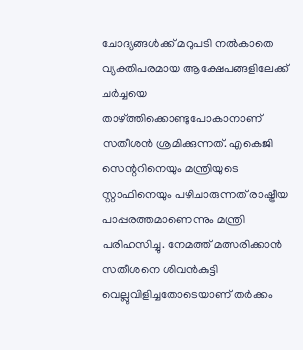ചോദ്യങ്ങൾക്ക് മറുപടി നൽകാതെ വ്യക്തിപരമായ ആക്ഷേപങ്ങളിലേക്ക് ചർച്ചയെ താഴ്ത്തിക്കൊണ്ടുപോകാനാണ് സതീശൻ ശ്രമിക്കുന്നത്. എകെജി സെന്ററിനെയും മന്ത്രിയുടെ സ്റ്റാഫിനെയും പഴിചാരുന്നത് രാഷ്ട്രീയ പാപ്പരത്തമാണെന്നും മന്ത്രി പരിഹസിച്ചു. നേമത്ത് മത്സരിക്കാൻ സതീശനെ ശിവൻകുട്ടി വെല്ലുവിളിച്ചതോടെയാണ് തർക്കം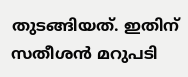തുടങ്ങിയത്. ഇതിന് സതീശൻ മറുപടി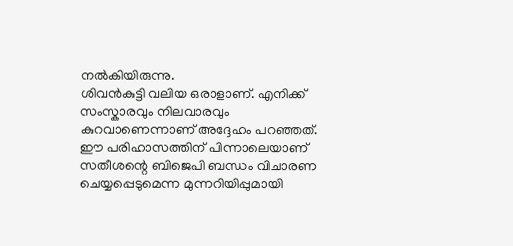നൽകിയിരുന്നു.
ശിവൻകുട്ടി വലിയ ഒരാളാണ്. എനിക്ക് സംസ്കാരവും നിലവാരവും കുറവാണെന്നാണ് അദ്ദേഹം പറഞ്ഞത്. ഈ പരിഹാസത്തിന് പിന്നാലെയാണ് സതീശന്റെ ബിജെപി ബന്ധം വിചാരണ ചെയ്യപ്പെടുമെന്ന മുന്നറിയിപ്പുമായി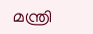മന്ത്രി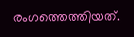രംഗത്തെത്തിയത്.